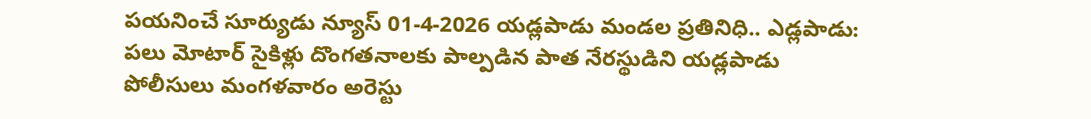పయనించే సూర్యుడు న్యూస్ 01-4-2026 యడ్లపాడు మండల ప్రతినిధి.. ఎడ్లపాడు: పలు మోటార్ సైకిళ్లు దొంగతనాలకు పాల్పడిన పాత నేరస్థుడిని యడ్లపాడు పోలీసులు మంగళవారం అరెస్టు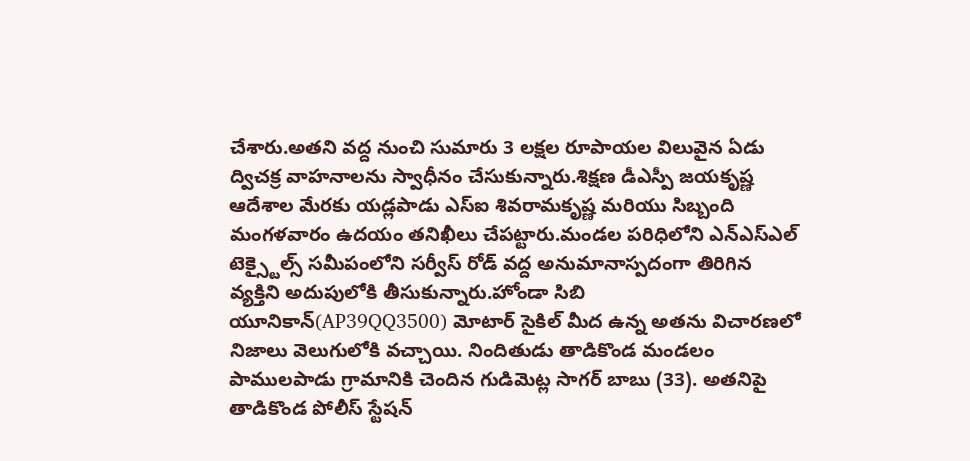చేశారు.అతని వద్ద నుంచి సుమారు 3 లక్షల రూపాయల విలువైన ఏడు ద్విచక్ర వాహనాలను స్వాధీనం చేసుకున్నారు.శిక్షణ డీఎస్పీ జయకృష్ణ ఆదేశాల మేరకు యడ్లపాడు ఎస్ఐ శివరామకృష్ణ మరియు సిబ్బంది మంగళవారం ఉదయం తనిఖీలు చేపట్టారు.మండల పరిధిలోని ఎన్ఎస్ఎల్ టెక్స్టైల్స్ సమీపంలోని సర్వీస్ రోడ్ వద్ద అనుమానాస్పదంగా తిరిగిన వ్యక్తిని అదుపులోకి తీసుకున్నారు.హోండా సిబి యూనికాన్(AP39QQ3500) మోటార్ సైకిల్ మీద ఉన్న అతను విచారణలో నిజాలు వెలుగులోకి వచ్చాయి. నిందితుడు తాడికొండ మండలం పాములపాడు గ్రామానికి చెందిన గుడిమెట్ల సాగర్ బాబు (33). అతనిపై తాడికొండ పోలీస్ స్టేషన్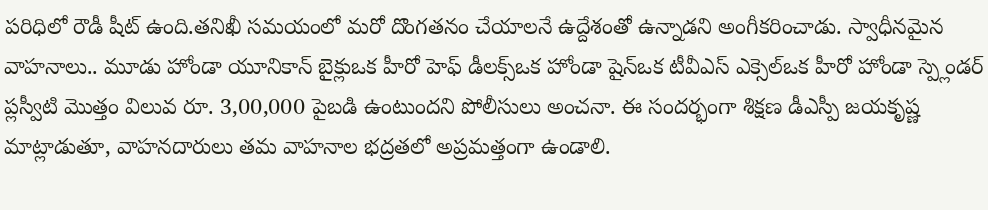పరిధిలో రౌడీ షీట్ ఉంది.తనిఖీ సమయంలో మరో దొంగతనం చేయాలనే ఉద్దేశంతో ఉన్నాడని అంగీకరించాడు. స్వాధీనమైన వాహనాలు.. మూడు హోండా యూనికాన్ బైక్లుఒక హీరో హెఫ్ డీలక్స్ఒక హోండా షైన్ఒక టీవీఎస్ ఎక్సెల్ఒక హీరో హోండా స్ప్లెండర్ ప్లస్వీటి మొత్తం విలువ రూ. 3,00,000 పైబడి ఉంటుందని పోలీసులు అంచనా. ఈ సందర్భంగా శిక్షణ డీఎస్పీ జయకృష్ణ మాట్లాడుతూ, వాహనదారులు తమ వాహనాల భద్రతలో అప్రమత్తంగా ఉండాలి.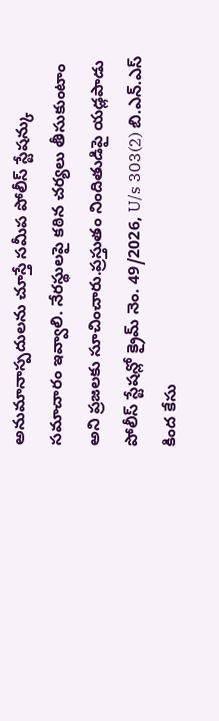అనుమానాస్పదులను చూస్తే సమీప పోలీస్ స్టేషన్కు సమాచారం ఇవ్వాలి. నేరస్థులపై కఠిన చర్యలు తీసుకుంటాం అని ప్రజలకు సూచించారు.ప్రస్తుతం నిందితుడిపై యడ్లపాడు పోలీస్ స్టేషన్లో క్రైమ్ నెం. 49/2026, U/s 303(2) బి.ఎన్.ఎస్ కింద కేసు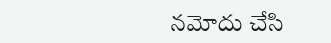నమోదు చేసి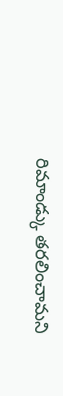రిమాండ్కు తరలించామని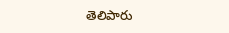తెలిపారు